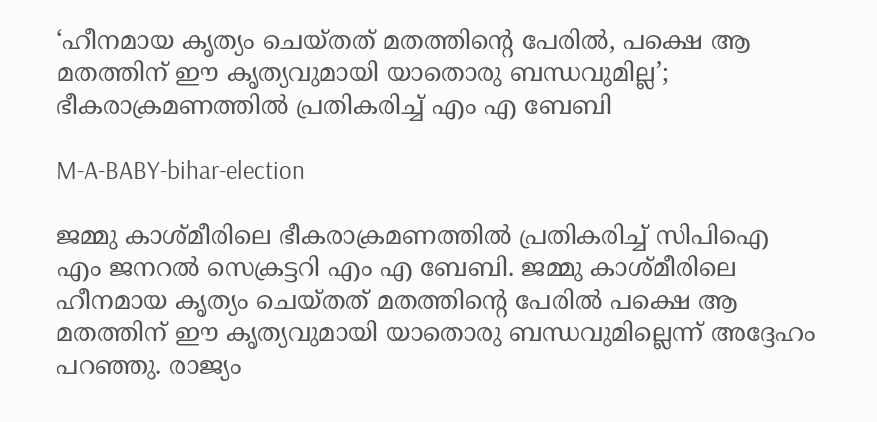‘ഹീനമായ കൃത്യം ചെയ്തത് മതത്തിന്റെ പേരിൽ, പക്ഷെ ആ മതത്തിന് ഈ കൃത്യവുമായി യാതൊരു ബന്ധവുമില്ല’; ഭീകരാക്രമണത്തിൽ പ്രതികരിച്ച് എം എ ബേബി

M-A-BABY-bihar-election

ജമ്മു കാശ്മീരിലെ ഭീകരാക്രമണത്തിൽ പ്രതികരിച്ച് സിപിഐ എം ജനറൽ സെക്രട്ടറി എം എ ബേബി. ജമ്മു കാശ്മീരിലെ ഹീനമായ കൃത്യം ചെയ്തത് മതത്തിന്റെ പേരിൽ പക്ഷെ ആ മതത്തിന് ഈ കൃത്യവുമായി യാതൊരു ബന്ധവുമില്ലെന്ന് അദ്ദേഹം പറഞ്ഞു. രാജ്യം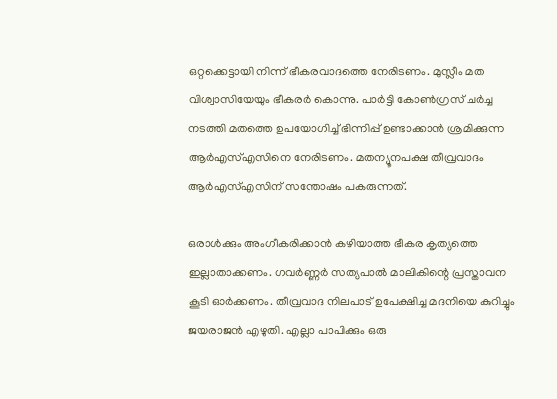ഒറ്റക്കെട്ടായി നിന്ന് ഭീകരവാദത്തെ നേരിടണം. മുസ്ലീം മത വിശ്വാസിയേയും ഭീകരർ കൊന്നു. പാർട്ടി കോൺഗ്രസ് ചർച്ച നടത്തി മതത്തെ ഉപയോഗിച്ച് ഭിന്നിപ്പ് ഉണ്ടാക്കാൻ ശ്രമിക്കുന്ന ആർഎസ്എസിനെ നേരിടണം. മതന്യൂനപക്ഷ തീവ്രവാദം ആർഎസ്എസിന് സന്തോഷം പകരുന്നത്.

ഒരാൾക്കും അംഗീകരിക്കാൻ കഴിയാത്ത ഭീകര കൃത്യത്തെ ഇല്ലാതാക്കണം. ഗവർണ്ണർ സത്യപാൽ മാലികിന്റെ പ്രസ്താവന കൂടി ഓർക്കണം. തീവ്രവാദ നിലപാട് ഉപേക്ഷിച്ച മദനിയെ കുറിച്ചും ജയരാജൻ എഴുതി. എല്ലാ പാപിക്കും ഒരു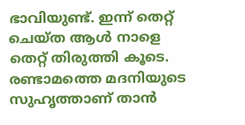ഭാവിയുണ്ട്. ഇന്ന് തെറ്റ് ചെയ്ത ആൾ നാളെ തെറ്റ് തിരുത്തി കൂടെ. രണ്ടാമത്തെ മദനിയുടെ സുഹൃത്താണ് താൻ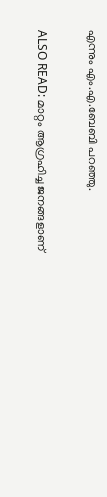എന്നും എം.എ.ബേബി പറഞ്ഞു.

ALSO READ: മാറ്റം ആഗ്രഹിച്ച ജനങ്ങളാണ്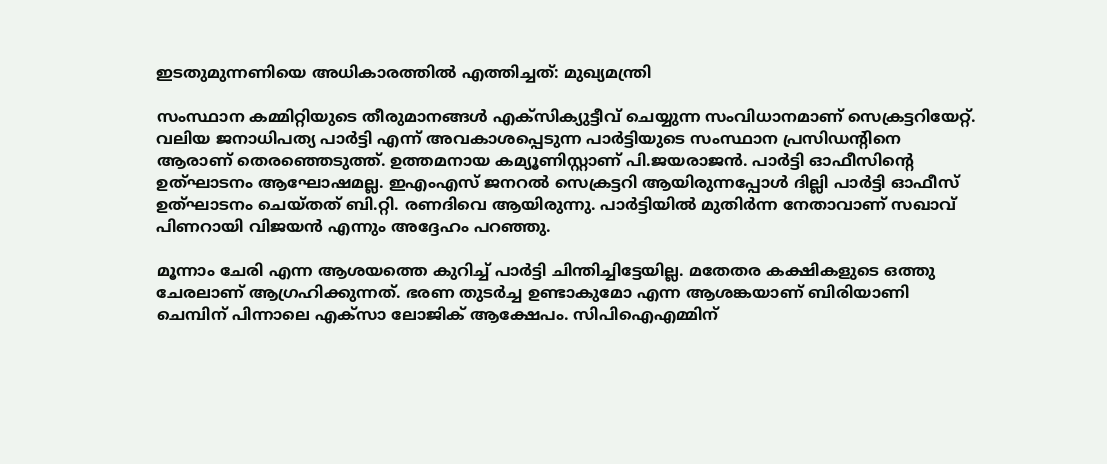ഇടതുമുന്നണിയെ അധികാരത്തിൽ എത്തിച്ചത്: മുഖ്യമന്ത്രി

സംസ്ഥാന കമ്മിറ്റിയുടെ തീരുമാനങ്ങൾ എക്സിക്യുട്ടീവ് ചെയ്യുന്ന സംവിധാനമാണ് സെക്രട്ടറിയേറ്റ്. വലിയ ജനാധിപത്യ പാർട്ടി എന്ന് അവകാശപ്പെടുന്ന പാർട്ടിയുടെ സംസ്ഥാന പ്രസിഡന്റിനെ ആരാണ് തെരഞ്ഞെടുത്ത്. ഉത്തമനായ കമ്യൂണിസ്റ്റാണ് പി.ജയരാജൻ. പാർട്ടി ഓഫീസിന്റെ ഉത്ഘാടനം ആഘോഷമല്ല. ഇഎംഎസ് ജനറൽ സെക്രട്ടറി ആയിരുന്നപ്പോൾ ദില്ലി പാർട്ടി ഓഫീസ് ഉത്ഘാടനം ചെയ്തത് ബി.റ്റി. രണദിവെ ആയിരുന്നു. പാർട്ടിയിൽ മുതിർന്ന നേതാവാണ് സഖാവ് പിണറായി വിജയൻ എന്നും അദ്ദേഹം പറഞ്ഞു.

മൂന്നാം ചേരി എന്ന ആശയത്തെ കുറിച്ച് പാർട്ടി ചിന്തിച്ചിട്ടേയില്ല. മതേതര കക്ഷികളുടെ ഒത്തു ചേരലാണ് ആഗ്രഹിക്കുന്നത്. ഭരണ തുടർച്ച ഉണ്ടാകുമോ എന്ന ആശങ്കയാണ് ബിരിയാണി ചെമ്പിന് പിന്നാലെ എക്സാ ലോജിക് ആക്ഷേപം. സിപിഐഎമ്മിന്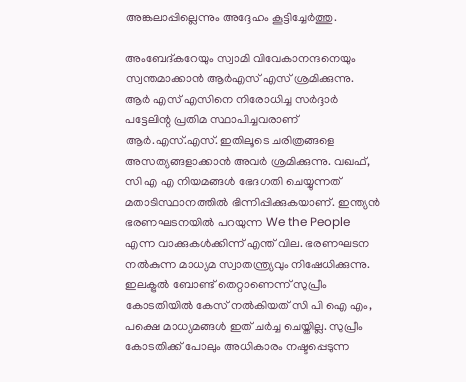അങ്കലാപ്പില്ലെന്നും അദ്ദേഹം കൂട്ടിച്ചേർത്തു.

അംബേദ്കറേയും സ്വാമി വിവേകാനന്ദനെയും സ്വന്തമാക്കാൻ ആർഎസ് എസ് ശ്രമിക്കുന്നു. ആർ എസ് എസിനെ നിരോധിച്ച സർദ്ദാർ പട്ടേലിന്റ പ്രതിമ സ്ഥാപിച്ചവരാണ് ആർ.എസ്.എസ്. ഇതിലൂടെ ചരിത്രങ്ങളെ അസത്യങ്ങളാക്കാൻ അവർ ശ്രമിക്കുന്നു. വഖഫ്, സി എ എ നിയമങ്ങൾ ഭേദഗതി ചെയ്യുന്നത് മതാടിസ്ഥാനത്തിൽ ഭിന്നിപ്പിക്കുകയാണ്. ഇന്ത്യൻ ഭരണഘടനയിൽ പറയുന്ന We the People എന്ന വാക്കുകൾക്കിന്ന് എന്ത് വില. ഭരണഘടന നൽകുന്ന മാധ്യമ സ്വാതന്ത്ര്യവും നിഷേധിക്കുന്നു. ഇലക്ട്രൽ ബോണ്ട് തെറ്റാണെന്ന് സുപ്രീം കോടതിയിൽ കേസ് നൽകിയത് സി പി ഐ എം, പക്ഷെ മാധ്യമങ്ങൾ ഇത് ചർച്ച ചെയ്തില്ല. സുപ്രീം കോടതിക്ക് പോലും അധികാരം നഷ്ടപ്പെടുന്ന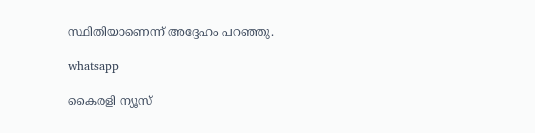സ്ഥിതിയാണെന്ന് അദ്ദേഹം പറഞ്ഞു.

whatsapp

കൈരളി ന്യൂസ്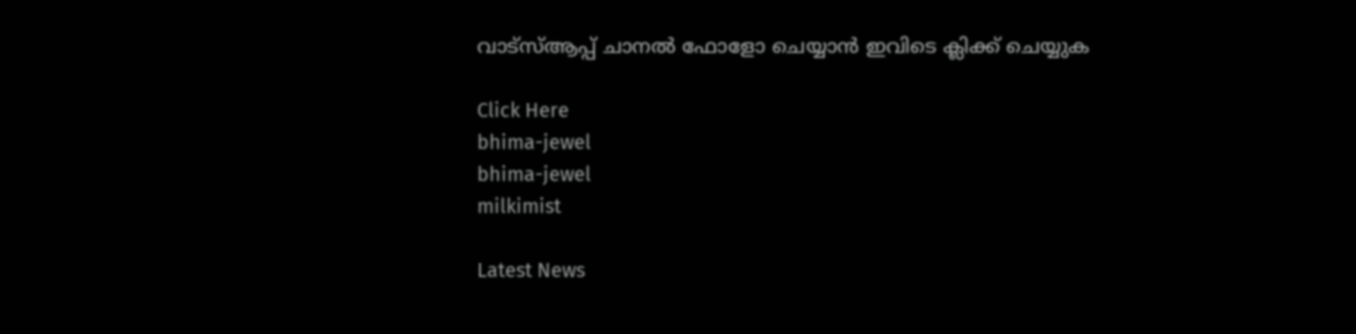വാട്‌സ്ആപ്പ് ചാനല്‍ ഫോളോ ചെയ്യാന്‍ ഇവിടെ ക്ലിക്ക് ചെയ്യുക

Click Here
bhima-jewel
bhima-jewel
milkimist

Latest News